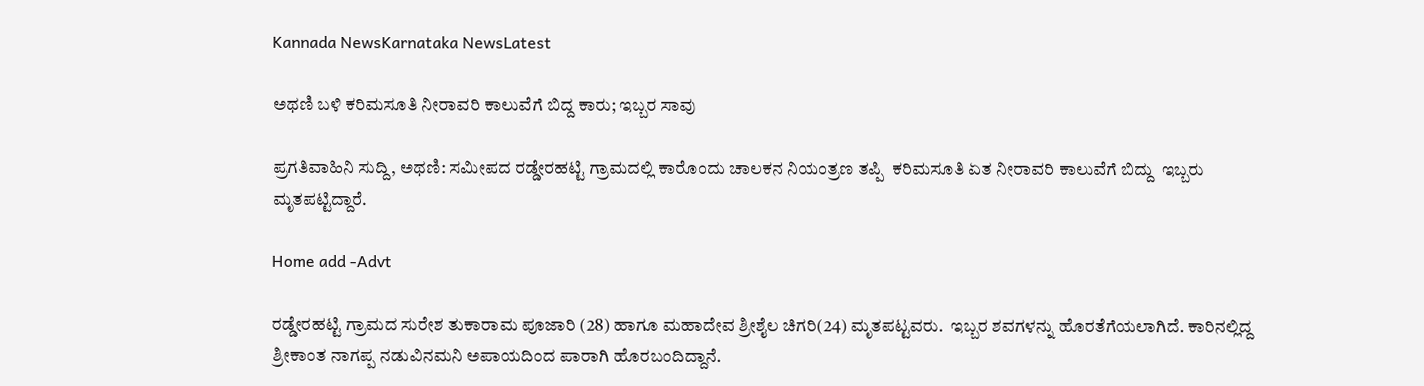Kannada NewsKarnataka NewsLatest

ಅಥಣಿ ಬಳಿ ಕರಿಮಸೂತಿ ನೀರಾವರಿ ಕಾಲುವೆಗೆ ಬಿದ್ದ ಕಾರು; ಇಬ್ಬರ ಸಾವು

ಪ್ರಗತಿವಾಹಿನಿ ಸುದ್ದಿ, ಅಥಣಿ: ಸಮೀಪದ ರಡ್ಡೇರಹಟ್ಟಿ ಗ್ರಾಮದಲ್ಲಿ ಕಾರೊಂದು ಚಾಲಕನ ನಿಯಂತ್ರಣ ತಪ್ಪಿ  ಕರಿಮಸೂತಿ ಏತ ನೀರಾವರಿ ಕಾಲುವೆಗೆ ಬಿದ್ದು  ಇಬ್ಬರು ಮೃತಪಟ್ಟಿದ್ದಾರೆ.

Home add -Advt

ರಡ್ಡೇರಹಟ್ಟಿ ಗ್ರಾಮದ ಸುರೇಶ ತುಕಾರಾಮ ಪೂಜಾರಿ (28) ಹಾಗೂ ಮಹಾದೇವ ಶ್ರೀಶೈಲ ಚಿಗರಿ(24) ಮೃತಪಟ್ಟವರು.  ಇಬ್ಬರ ಶವಗಳನ್ನು ಹೊರತೆಗೆಯಲಾಗಿದೆ. ಕಾರಿನಲ್ಲಿದ್ದ ಶ್ರೀಕಾಂತ ನಾಗಪ್ಪ ನಡುವಿನಮನಿ ಅಪಾಯದಿಂದ ಪಾರಾಗಿ ಹೊರಬಂದಿದ್ದಾನೆ.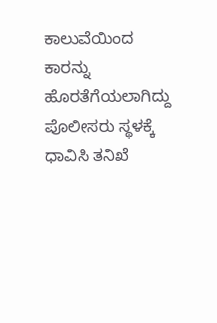ಕಾಲುವೆಯಿಂದ ಕಾರನ್ನು ಹೊರತೆಗೆಯಲಾಗಿದ್ದು   ಪೊಲೀಸರು ಸ್ಥಳಕ್ಕೆ ಧಾವಿಸಿ ತನಿಖೆ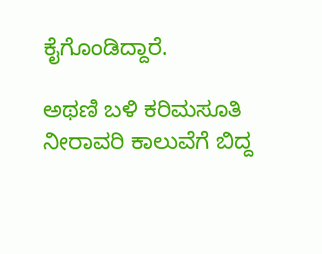ಕೈಗೊಂಡಿದ್ದಾರೆ.

ಅಥಣಿ ಬಳಿ ಕರಿಮಸೂತಿ ನೀರಾವರಿ ಕಾಲುವೆಗೆ ಬಿದ್ದ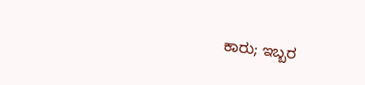ಕಾರು; ಇಬ್ಬರ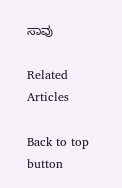ಸಾವು

Related Articles

Back to top button